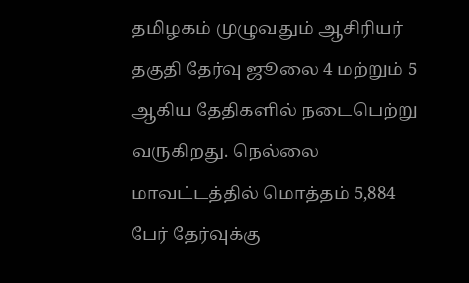தமிழகம் முழுவதும் ஆசிரியர் தகுதி தேர்வு ஜூலை 4 மற்றும் 5 ஆகிய தேதிகளில் நடைபெற்று வருகிறது. நெல்லை மாவட்டத்தில் மொத்தம் 5,884 பேர் தேர்வுக்கு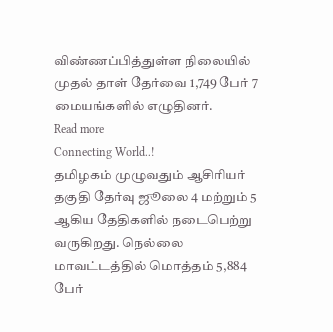விண்ணப்பித்துள்ள நிலையில் முதல் தாள் தேர்வை 1,749 பேர் 7 மையங்களில் எழுதினர்.
Read more
Connecting World..!
தமிழகம் முழுவதும் ஆசிரியர் தகுதி தேர்வு ஜூலை 4 மற்றும் 5 ஆகிய தேதிகளில் நடைபெற்று வருகிறது. நெல்லை மாவட்டத்தில் மொத்தம் 5,884 பேர்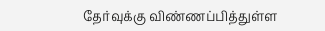தேர்வுக்கு விண்ணப்பித்துள்ள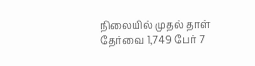நிலையில் முதல் தாள் தேர்வை 1,749 பேர் 7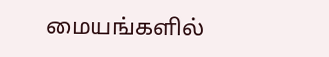மையங்களில்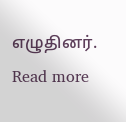எழுதினர்.
Read more